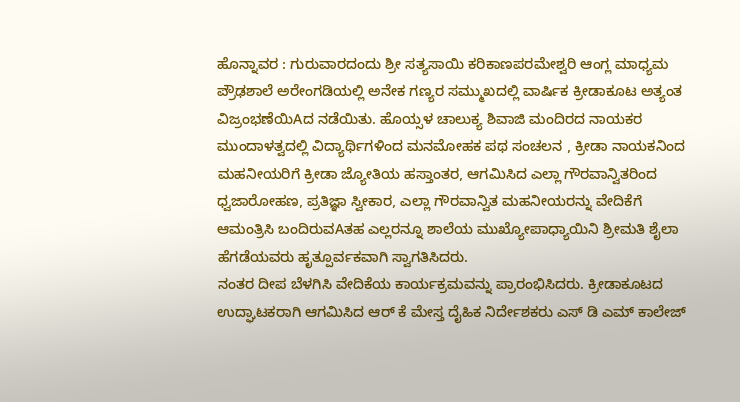ಹೊನ್ನಾವರ : ಗುರುವಾರದಂದು ಶ್ರೀ ಸತ್ಯಸಾಯಿ ಕರಿಕಾಣಪರಮೇಶ್ವರಿ ಆಂಗ್ಲ ಮಾಧ್ಯಮ ಪ್ರೌಢಶಾಲೆ ಅರೇಂಗಡಿಯಲ್ಲಿ ಅನೇಕ ಗಣ್ಯರ ಸಮ್ಮುಖದಲ್ಲಿ ವಾರ್ಷಿಕ ಕ್ರೀಡಾಕೂಟ ಅತ್ಯಂತ ವಿಜ್ರಂಭಣೆಯಿAದ ನಡೆಯಿತು. ಹೊಯ್ಸಳ ಚಾಲುಕ್ಯ ಶಿವಾಜಿ ಮಂದಿರದ ನಾಯಕರ ಮುಂದಾಳತ್ವದಲ್ಲಿ ವಿದ್ಯಾರ್ಥಿಗಳಿಂದ ಮನಮೋಹಕ ಪಥ ಸಂಚಲನ , ಕ್ರೀಡಾ ನಾಯಕನಿಂದ ಮಹನೀಯರಿಗೆ ಕ್ರೀಡಾ ಜ್ಯೋತಿಯ ಹಸ್ತಾಂತರ, ಆಗಮಿಸಿದ ಎಲ್ಲಾ ಗೌರವಾನ್ವಿತರಿಂದ ಧ್ವಜಾರೋಹಣ, ಪ್ರತಿಜ್ಞಾ ಸ್ವೀಕಾರ, ಎಲ್ಲಾ ಗೌರವಾನ್ವಿತ ಮಹನೀಯರನ್ನು ವೇದಿಕೆಗೆ ಆಮಂತ್ರಿಸಿ ಬಂದಿರುವAತಹ ಎಲ್ಲರನ್ನೂ ಶಾಲೆಯ ಮುಖ್ಯೋಪಾಧ್ಯಾಯಿನಿ ಶ್ರೀಮತಿ ಶೈಲಾ ಹೆಗಡೆಯವರು ಹೃತ್ಪೂರ್ವಕವಾಗಿ ಸ್ವಾಗತಿಸಿದರು.
ನಂತರ ದೀಪ ಬೆಳಗಿಸಿ ವೇದಿಕೆಯ ಕಾರ್ಯಕ್ರಮವನ್ನು ಪ್ರಾರಂಭಿಸಿದರು. ಕ್ರೀಡಾಕೂಟದ ಉದ್ಘಾಟಕರಾಗಿ ಆಗಮಿಸಿದ ಆರ್ ಕೆ ಮೇಸ್ತ ದೈಹಿಕ ನಿರ್ದೇಶಕರು ಎಸ್ ಡಿ ಎಮ್ ಕಾಲೇಜ್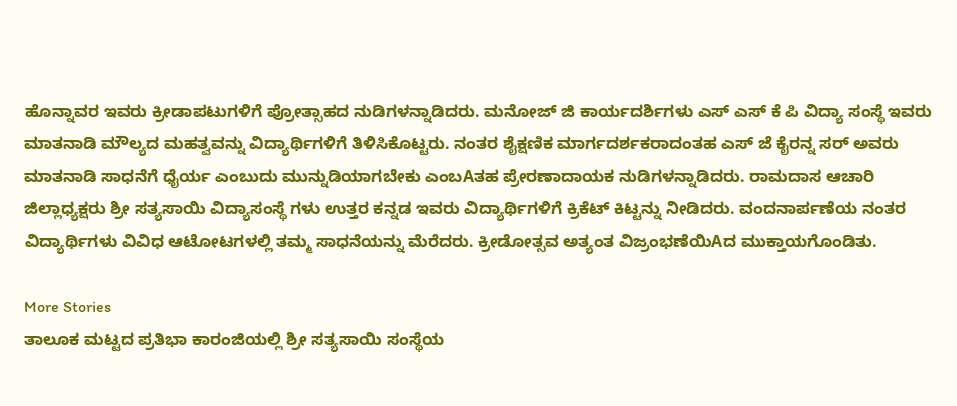ಹೊನ್ನಾವರ ಇವರು ಕ್ರೀಡಾಪಟುಗಳಿಗೆ ಪ್ರೋತ್ಸಾಹದ ನುಡಿಗಳನ್ನಾಡಿದರು. ಮನೋಜ್ ಜಿ ಕಾರ್ಯದರ್ಶಿಗಳು ಎಸ್ ಎಸ್ ಕೆ ಪಿ ವಿದ್ಯಾ ಸಂಸ್ಥೆ ಇವರು ಮಾತನಾಡಿ ಮೌಲ್ಯದ ಮಹತ್ವವನ್ನು ವಿದ್ಯಾರ್ಥಿಗಳಿಗೆ ತಿಳಿಸಿಕೊಟ್ಟರು. ನಂತರ ಶೈಕ್ಷಣಿಕ ಮಾರ್ಗದರ್ಶಕರಾದಂತಹ ಎಸ್ ಜೆ ಕೈರನ್ನ ಸರ್ ಅವರು ಮಾತನಾಡಿ ಸಾಧನೆಗೆ ಧೈರ್ಯ ಎಂಬುದು ಮುನ್ನುಡಿಯಾಗಬೇಕು ಎಂಬAತಹ ಪ್ರೇರಣಾದಾಯಕ ನುಡಿಗಳನ್ನಾಡಿದರು. ರಾಮದಾಸ ಆಚಾರಿ ಜಿಲ್ಲಾಧ್ಯಕ್ಷರು ಶ್ರೀ ಸತ್ಯಸಾಯಿ ವಿದ್ಯಾಸಂಸ್ಥೆ ಗಳು ಉತ್ತರ ಕನ್ನಡ ಇವರು ವಿದ್ಯಾರ್ಥಿಗಳಿಗೆ ಕ್ರಿಕೆಟ್ ಕಿಟ್ಟನ್ನು ನೀಡಿದರು. ವಂದನಾರ್ಪಣೆಯ ನಂತರ ವಿದ್ಯಾರ್ಥಿಗಳು ವಿವಿಧ ಆಟೋಟಗಳಲ್ಲಿ ತಮ್ಮ ಸಾಧನೆಯನ್ನು ಮೆರೆದರು. ಕ್ರೀಡೋತ್ಸವ ಅತ್ಯಂತ ವಿಜ್ರಂಭಣೆಯಿAದ ಮುಕ್ತಾಯಗೊಂಡಿತು.

More Stories
ತಾಲೂಕ ಮಟ್ಟದ ಪ್ರತಿಭಾ ಕಾರಂಜಿಯಲ್ಲಿ ಶ್ರೀ ಸತ್ಯಸಾಯಿ ಸಂಸ್ಥೆಯ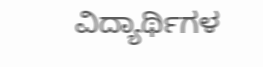ವಿದ್ಯಾರ್ಥಿಗಳ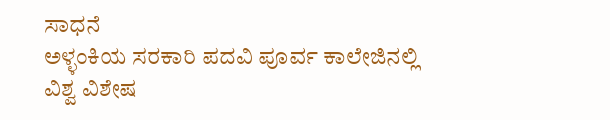ಸಾಧನೆ
ಅಳ್ಳಂಕಿಯ ಸರಕಾರಿ ಪದವಿ ಪೂರ್ವ ಕಾಲೇಜಿನಲ್ಲಿ ವಿಶ್ವ ವಿಶೇಷ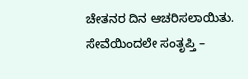ಚೇತನರ ದಿನ ಆಚರಿಸಲಾಯಿತು.
ಸೇವೆಯಿಂದಲೇ ಸಂತೃಪ್ತಿ –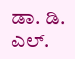ಡಾ. ಡಿ. ಎಲ್.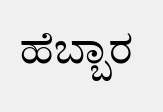ಹೆಬ್ಬಾರ